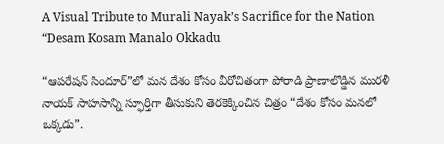A Visual Tribute to Murali Nayak’s Sacrifice for the Nation “Desam Kosam Manalo Okkadu

“ఆపరేషన్ సిందూర్”లో మన దేశం కోసం వీరోచితంగా పోరాడి ప్రాణాలొడ్డిన మురళీ నాయక్ సాహసాన్ని స్ఫూర్తిగా తీసుకుని తెరకెక్కించిన చిత్రం “దేశం కోసం మనలో ఒక్కడు”.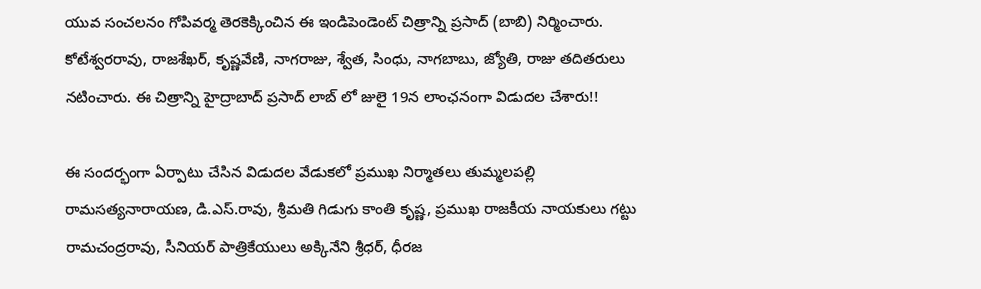యువ సంచలనం గోపివర్మ తెరకెక్కించిన ఈ ఇండిపెండెంట్ చిత్రాన్ని ప్రసాద్ (బాబి) నిర్మించారు. కోటేశ్వరరావు, రాజశేఖర్, కృష్ణవేణి, నాగరాజు, శ్వేత, సింధు, నాగబాబు, జ్యోతి, రాజు తదితరులు నటించారు. ఈ చిత్రాన్ని హైద్రాబాద్ ప్రసాద్ లాబ్ లో జులై 19న లాంఛనంగా విడుదల చేశారు!!

ఈ సందర్భంగా ఏర్పాటు చేసిన విడుదల వేడుకలో ప్రముఖ నిర్మాతలు తుమ్మలపల్లి రామసత్యనారాయణ, డి.ఎస్.రావు, శ్రీమతి గిడుగు కాంతి కృష్ణ, ప్రముఖ రాజకీయ నాయకులు గట్టు రామచంద్రరావు, సీనియర్ పాత్రికేయులు అక్కినేని శ్రీధర్, ధీరజ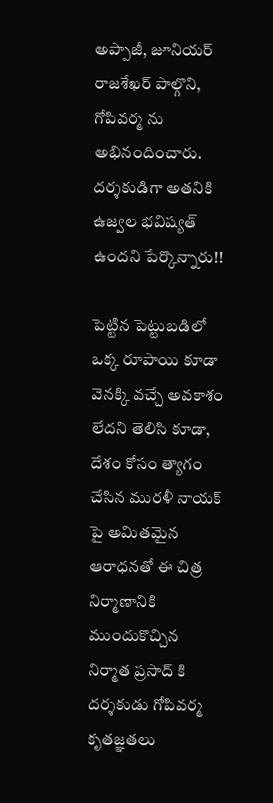అప్పాజీ, జూనియర్ రాజశేఖర్ పాల్గొని, గోపివర్మ ను అభినందించారు. దర్శకుడిగా అతనికి ఉజ్వల భవిష్యత్ ఉందని పేర్కొన్నారు!!

పెట్టిన పెట్టుబడిలో ఒక్క రూపాయి కూడా వెనక్కి వచ్చే అవకాశం లేదని తెలిసి కూడా, దేశం కోసం త్యాగం చేసిన మురళీ నాయక్ పై అమితమైన ఆరాధనతో ఈ చిత్ర నిర్మాణానికి ముందుకొచ్చిన నిర్మాత ప్రసాద్ కి దర్శకుడు గోపివర్మ కృతజ్ఞతలు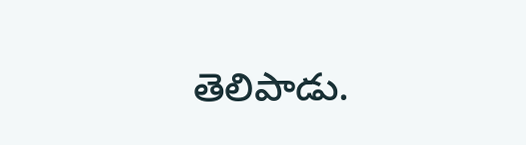తెలిపాడు.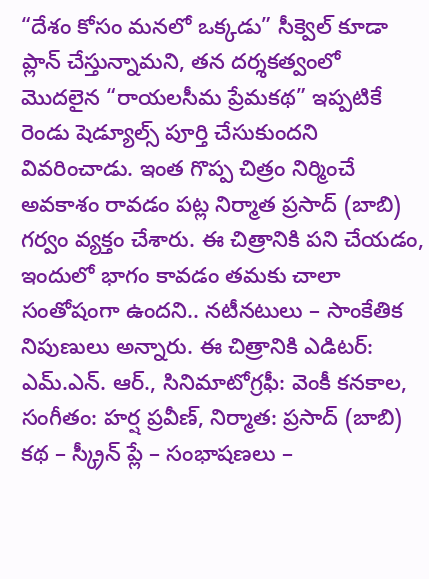“దేశం కోసం మనలో ఒక్కడు” సీక్వెల్ కూడా ప్లాన్ చేస్తున్నామని, తన దర్శకత్వంలో మొదలైన “రాయలసీమ ప్రేమకథ” ఇప్పటికే రెండు షెడ్యూల్స్ పూర్తి చేసుకుందని వివరించాడు. ఇంత గొప్ప చిత్రం నిర్మించే అవకాశం రావడం పట్ల నిర్మాత ప్రసాద్ (బాబి) గర్వం వ్యక్తం చేశారు. ఈ చిత్రానికి పని చేయడం, ఇందులో భాగం కావడం తమకు చాలా సంతోషంగా ఉందని.. నటీనటులు – సాంకేతిక నిపుణులు అన్నారు. ఈ చిత్రానికి ఎడిటర్: ఎమ్.ఎన్. ఆర్., సినిమాటోగ్రఫీ: వెంకీ కనకాల, సంగీతం: హర్ష ప్రవీణ్, నిర్మాత: ప్రసాద్ (బాబి) కథ – స్క్రీన్ ప్లే – సంభాషణలు –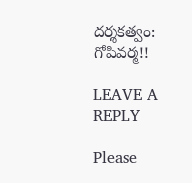దర్శకత్వం: గోపివర్మ!!

LEAVE A REPLY

Please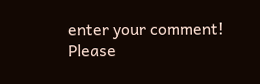enter your comment!
Please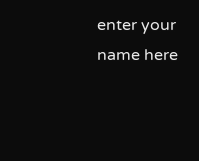enter your name here